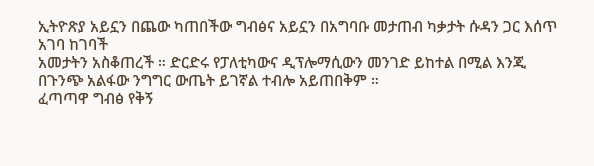ኢትዮጽያ አይኗን በጨው ካጠበችው ግብፅና አይኗን በአግባቡ መታጠብ ካቃታት ሱዳን ጋር እሰጥ አገባ ከገባች
አመታትን አስቆጠረች ። ድርድሩ የፓለቲካውና ዲፕሎማሲውን መንገድ ይከተል በሚል እንጂ በጉንጭ አልፋው ንግግር ውጤት ይገኛል ተብሎ አይጠበቅም ።
ፈጣጣዋ ግብፅ የቅኝ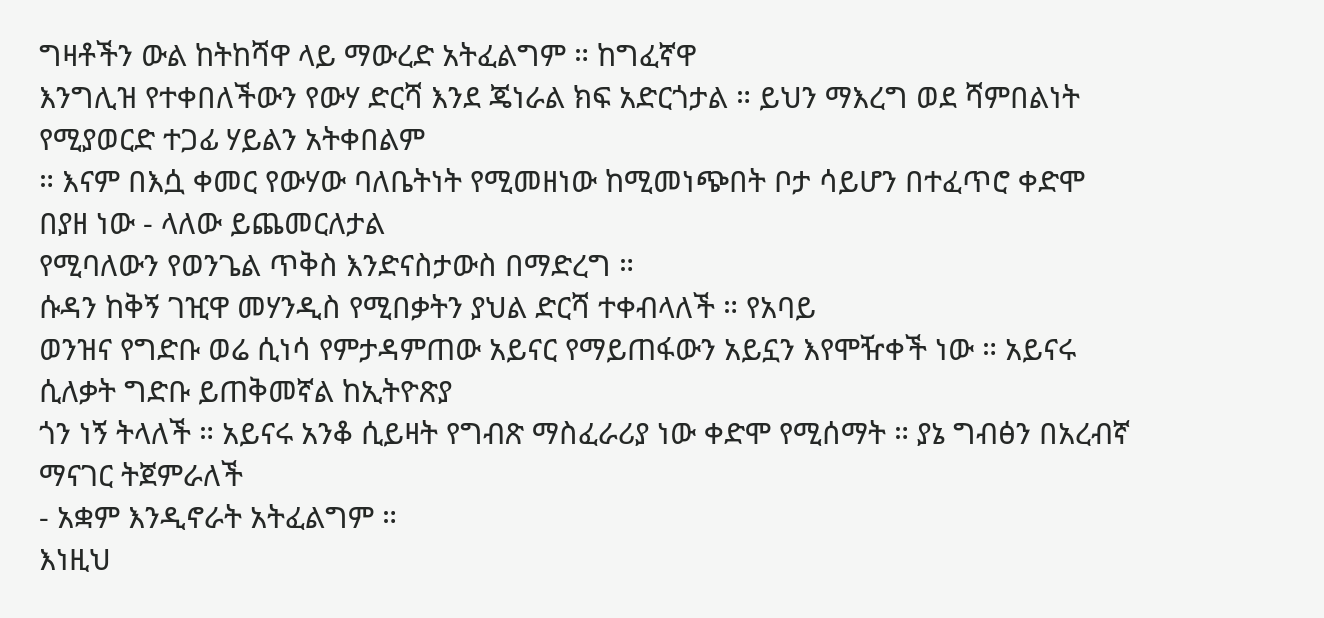ግዛቶችን ውል ከትከሻዋ ላይ ማውረድ አትፈልግም ። ከግፈኛዋ
እንግሊዝ የተቀበለችውን የውሃ ድርሻ እንደ ጄነራል ክፍ አድርጎታል ። ይህን ማእረግ ወደ ሻምበልነት የሚያወርድ ተጋፊ ሃይልን አትቀበልም
። እናም በእሷ ቀመር የውሃው ባለቤትነት የሚመዘነው ከሚመነጭበት ቦታ ሳይሆን በተፈጥሮ ቀድሞ በያዘ ነው - ላለው ይጨመርለታል
የሚባለውን የወንጌል ጥቅስ እንድናስታውስ በማድረግ ።
ሱዳን ከቅኝ ገዢዋ መሃንዲስ የሚበቃትን ያህል ድርሻ ተቀብላለች ። የአባይ
ወንዝና የግድቡ ወሬ ሲነሳ የምታዳምጠው አይናር የማይጠፋውን አይኗን እየሞዥቀች ነው ። አይናሩ ሲለቃት ግድቡ ይጠቅመኛል ከኢትዮጽያ
ጎን ነኝ ትላለች ። አይናሩ አንቆ ሲይዛት የግብጽ ማስፈራሪያ ነው ቀድሞ የሚሰማት ። ያኔ ግብፅን በአረብኛ ማናገር ትጀምራለች
- አቋም እንዲኖራት አትፈልግም ።
እነዚህ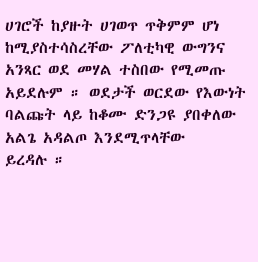ሀገሮች ከያዙት ሀገወጥ ጥቅምም ሆነ ከሚያስተሳስረቸው ፖለቲካዊ ውግንና
አንጻር ወደ መሃል ተስበው የሚመጡ አይደሉም ። ወደታች ወርደው የእውነት ባልጩት ላይ ከቆሙ ድንጋዩ ያበቀለው አልጌ አዳልጦ እንደሚጥላቸው
ይረዳሉ ።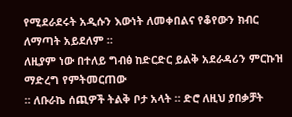የሚደራደሩት አዲሱን እውነት ለመቀበልና የቆየውን ክብር ለማጣት አይደለም ።
ለዚያም ነው በተለይ ግብፅ ከድርድር ይልቅ አደራዳሪን ምርኩዝ ማድረግ የምትመርጠው
። ለቡራኬ ሰጪዎች ትልቅ ቦታ አላት ። ድሮ ለዚህ ያበቃቻት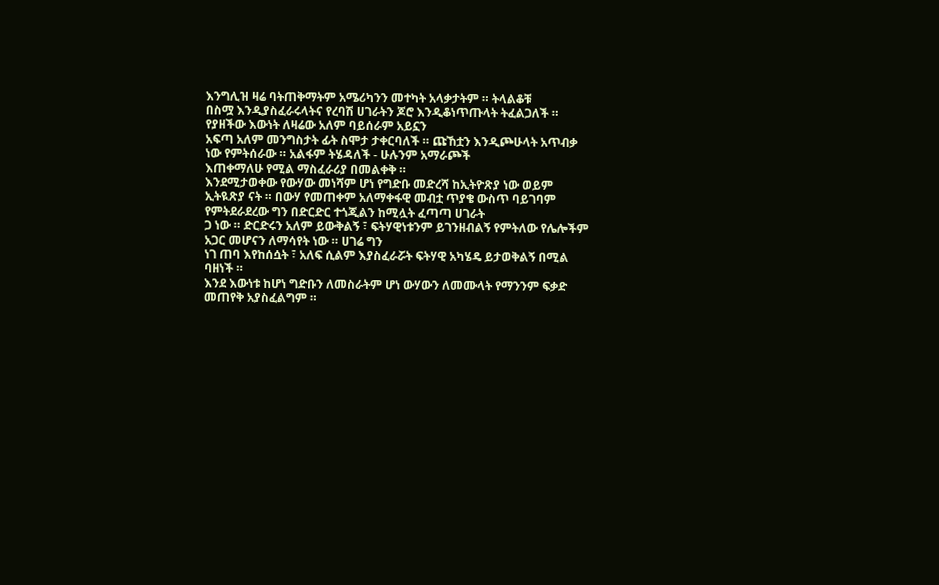እንግሊዝ ዛሬ ባትጠቅማትም አሜሪካንን መተካት አላቃታትም ። ትላልቆቹ
በስሟ እንዲያስፈራሩላትና የረባሽ ሀገራትን ጆሮ እንዲቆነጥጡላት ትፈልጋለች ። የያዘችው እውነት ለዛሬው አለም ባይሰራም አይኗን
አፍጣ አለም መንግስታት ፊት ስሞታ ታቀርባለች ። ጩኸቷን እንዲጮሁላት አጥብቃ ነው የምትሰራው ። አልፋም ትሄዳለች - ሁሉንም አማራጮች
እጠቀማለሁ የሚል ማስፈራሪያ በመልቀቅ ።
እንደሚታወቀው የውሃው መነሻም ሆነ የግድቡ መድረሻ ከኢትዮጽያ ነው ወይም
ኢትዪጽያ ናት ። በውሃ የመጠቀም አለማቀፋዊ መብቷ ጥያቄ ውስጥ ባይገባም የምትደራደረው ግን በድርድር ተጎጂልን ከሚሏት ፈጣጣ ሀገራት
ጋ ነው ። ድርድሩን አለም ይውቅልኝ ፣ ፍትሃዊነቱንም ይገንዘብልኝ የምትለው የሌሎችም አጋር መሆናን ለማሳየት ነው ። ሀገሬ ግን
ነገ ጠባ እየከሰሷት ፣ አለፍ ሲልም እያስፈራሯት ፍትሃዊ አካሄዴ ይታወቅልኝ በሚል ባዘነች ።
እንደ እውነቱ ከሆነ ግድቡን ለመስራትም ሆነ ውሃውን ለመሙላት የማንንም ፍቃድ
መጠየቅ አያስፈልግም ።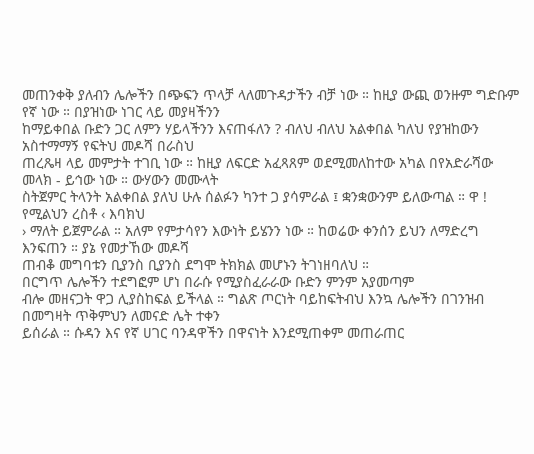መጠንቀቅ ያለብን ሌሎችን በጭፍን ጥላቻ ላለመጉዳታችን ብቻ ነው ። ከዚያ ውጪ ወንዙም ግድቡም የኛ ነው ። በያዝነው ነገር ላይ መያዛችንን
ከማይቀበል ቡድን ጋር ለምን ሃይላችንን እናጠፋለን ? ብለህ ብለህ አልቀበል ካለህ የያዝከውን አስተማማኝ የፍትህ መዶሻ በራስህ
ጠረጼዛ ላይ መምታት ተገቢ ነው ። ከዚያ ለፍርድ አፈጻጸም ወደሚመለከተው አካል በየአድራሻው መላክ - ይኅው ነው ። ውሃውን መሙላት
ስትጀምር ትላንት አልቀበል ያለህ ሁሉ ሰልፉን ካንተ ጋ ያሳምራል ፤ ቋንቋውንም ይለውጣል ። ዋ ! የሚልህን ረስቶ ‹ እባክህ
› ማለት ይጀምራል ። አለም የምታሳየን እውነት ይሄንን ነው ። ከወሬው ቀንሰን ይህን ለማድረግ እንፍጠን ። ያኔ የመታኸው መዶሻ
ጠብቆ መግባቱን ቢያንስ ቢያንስ ደግሞ ትክክል መሆኑን ትገነዘባለህ ።
በርግጥ ሌሎችን ተደግፎም ሆነ በራሱ የሚያስፈራራው ቡድን ምንም አያመጣም
ብሎ መዘናጋት ዋጋ ሊያስከፍል ይችላል ። ግልጽ ጦርነት ባይከፍትብህ እንኳ ሌሎችን በገንዝብ በመግዛት ጥቅምህን ለመናድ ሌት ተቀን
ይሰራል ። ሱዳን እና የኛ ሀገር ባንዳዋችን በዋናነት እንደሚጠቀም መጠራጠር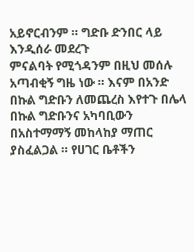አይኖርብንም ። ግድቡ ድንበር ላይ እንዲሰራ መደረጉ
ምናልባት የሚጎዳንም በዚህ መሰሉ አጣብቂኝ ግዜ ነው ። እናም በአንድ በኩል ግድቡን ለመጨረስ እየተጉ በሌላ በኩል ግድቡንና አካባቢውን
በአስተማማኝ መከላከያ ማጠር ያስፈልጋል ። የሀገር ቤቶችን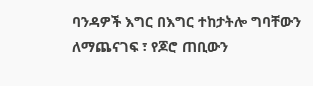ባንዳዎች እግር በእግር ተከታትሎ ግባቸውን ለማጨናገፍ ፣ የጆሮ ጠቢውን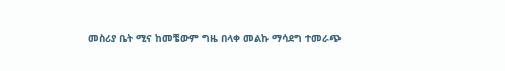መስሪያ ቤት ሚና ከመቼውም ግዜ በላቀ መልኩ ማሳደግ ተመራጭ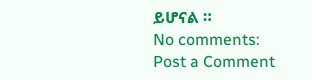ይሆናል ።
No comments:
Post a Comment